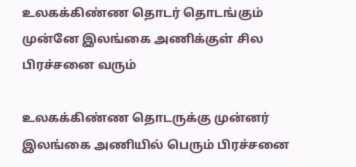உலகக்கிண்ண தொடர் தொடங்கும் முன்னே இலங்கை அணிக்குள் சில பிரச்சனை வரும்

உலகக்கிண்ண தொடருக்கு முன்னர் இலங்கை அணியில் பெரும் பிரச்சனை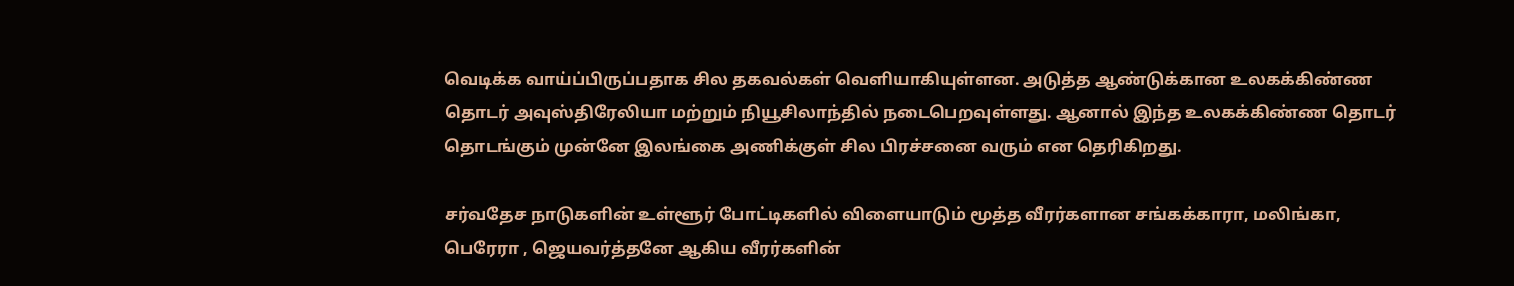வெடிக்க வாய்ப்பிருப்பதாக சில தகவல்கள் வெளியாகியுள்ளன. அடுத்த ஆண்டுக்கான உலகக்கிண்ண தொடர் அவுஸ்திரேலியா மற்றும் நியூசிலாந்தில் நடைபெறவுள்ளது. ஆனால் இந்த உலகக்கிண்ண தொடர் தொடங்கும் முன்னே இலங்கை அணிக்குள் சில பிரச்சனை வரும் என தெரிகிறது.

சர்வதேச நாடுகளின் உள்ளூர் போட்டிகளில் விளையாடும் மூத்த வீரர்களான சங்கக்காரா, மலிங்கா, பெரேரா , ஜெயவர்த்தனே ஆகிய வீரர்களின்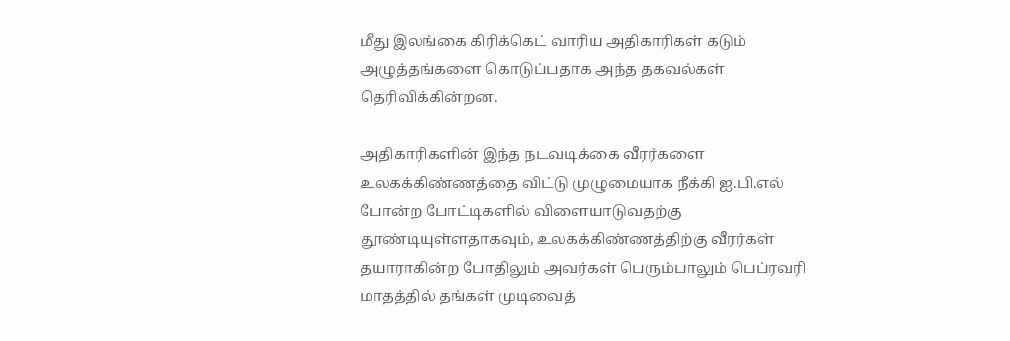மீது இலங்கை கிரிக்கெட் வாரிய அதிகாரிகள் கடும் அழுத்தங்களை கொடுப்பதாக அந்த தகவல்கள் தெரிவிக்கின்றன.

அதிகாரிகளின் இந்த நடவடிக்கை வீரர்களை உலகக்கிண்ணத்தை விட்டு முழுமையாக நீக்கி ஐ.பி.எல் போன்ற போட்டிகளில் விளையாடுவதற்கு தூண்டியுள்ளதாகவும், உலகக்கிண்ணத்திற்கு வீரர்கள் தயாராகின்ற போதிலும் அவர்கள் பெரும்பாலும் பெப்ரவரி மாதத்தில் தங்கள் முடிவைத்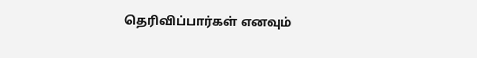தெரிவிப்பார்கள் எனவும்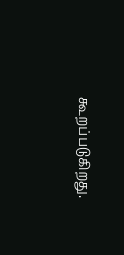கூறப்படுகிறது.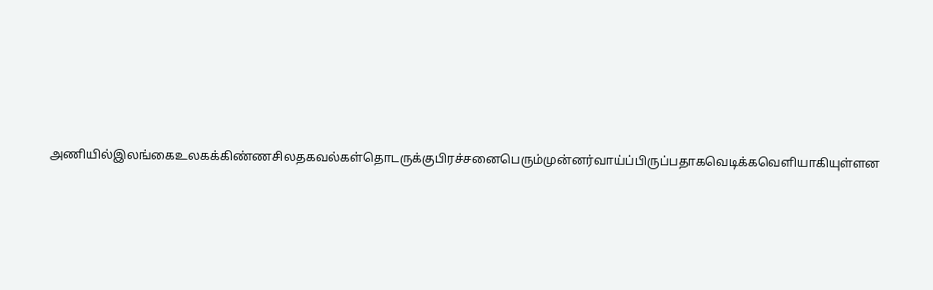அணியில்இலங்கைஉலகக்கிண்ணசிலதகவல்கள்தொடருக்குபிரச்சனைபெரும்முன்னர்வாய்ப்பிருப்பதாகவெடிக்கவெளியாகியுள்ளன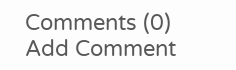Comments (0)
Add Comment